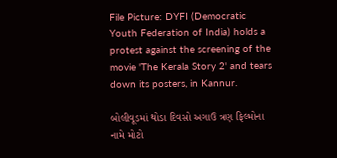File Picture: DYFI (Democratic Youth Federation of India) holds a protest against the screening of the movie 'The Kerala Story 2' and tears down its posters, in Kannur.

બોલીવૂડમાં થોડા દિવસો અગાઉ ત્રણ ફિલ્મોના નામે મોટો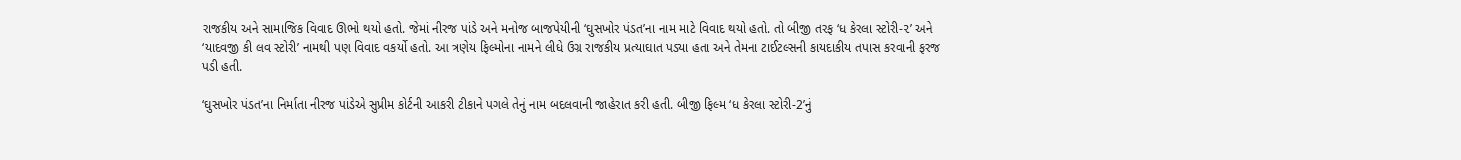રાજકીય અને સામાજિક વિવાદ ઊભો થયો હતો. જેમાં નીરજ પાંડે અને મનોજ બાજપેયીની ‘ઘુસખોર પંડત’ના નામ માટે વિવાદ થયો હતો. તો બીજી તરફ ‘ધ કેરલા સ્ટોરી-૨’ અને ‘યાદવજી કી લવ સ્ટોરી’ નામથી પણ વિવાદ વકર્યો હતો. આ ત્રણેય ફિલ્મોના નામને લીધે ઉગ્ર રાજકીય પ્રત્યાઘાત પડ્યા હતા અને તેમના ટાઈટલ્સની કાયદાકીય તપાસ કરવાની ફરજ પડી હતી.

‘ઘુસખોર પંડત’ના નિર્માતા નીરજ પાંડેએ સુપ્રીમ કોર્ટની આકરી ટીકાને પગલે તેનું નામ બદલવાની જાહેરાત કરી હતી. બીજી ફિલ્મ ‘ધ કેરલા સ્ટોરી-2’નું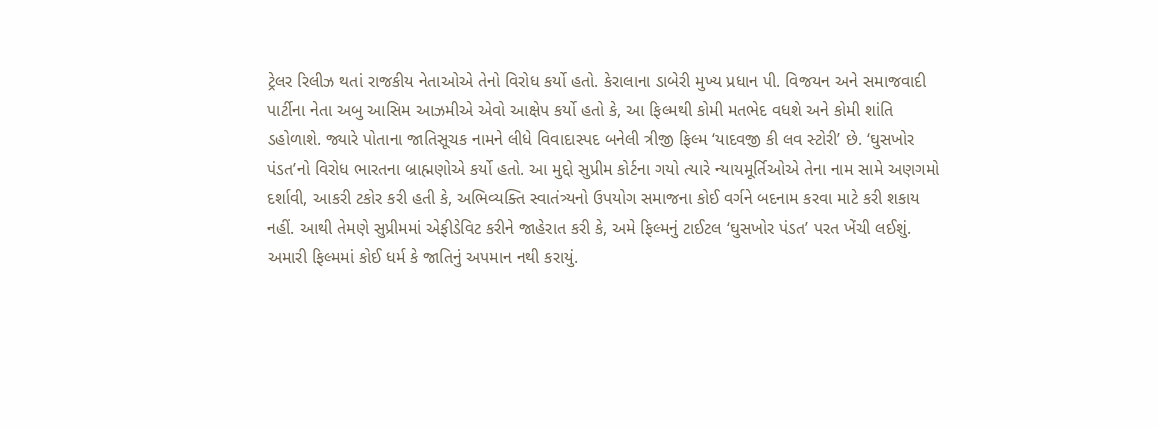ટ્રેલર રિલીઝ થતાં રાજકીય નેતાઓએ તેનો વિરોધ કર્યો હતો. કેરાલાના ડાબેરી મુખ્ય પ્રધાન પી. વિજયન અને સમાજવાદી પાર્ટીના નેતા અબુ આસિમ આઝમીએ એવો આક્ષેપ કર્યો હતો કે, આ ફિલ્મથી કોમી મતભેદ વધશે અને કોમી શાંતિ ડહોળાશે. જ્યારે પોતાના જાતિસૂચક નામને લીધે વિવાદાસ્પદ બનેલી ત્રીજી ફિલ્મ ‘યાદવજી કી લવ સ્ટોરી’ છે. ‘ઘુસખોર પંડત’નો વિરોધ ભારતના બ્રાહ્મણોએ કર્યો હતો. આ મુદ્દો સુપ્રીમ કોર્ટના ગયો ત્યારે ન્યાયમૂર્તિઓએ તેના નામ સામે અણગમો દર્શાવી, આકરી ટકોર કરી હતી કે, અભિવ્યક્તિ સ્વાતંત્ર્યનો ઉપયોગ સમાજના કોઈ વર્ગને બદનામ કરવા માટે કરી શકાય નહીં. આથી તેમણે સુપ્રીમમાં એફીડેવિટ કરીને જાહેરાત કરી કે, અમે ફિલ્મનું ટાઈટલ ‘ઘુસખોર પંડત’ પરત ખેંચી લઈશું. અમારી ફિલ્મમાં કોઈ ધર્મ કે જાતિનું અપમાન નથી કરાયું.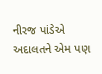નીરજ પાંડેએ અદાલતને એમ પણ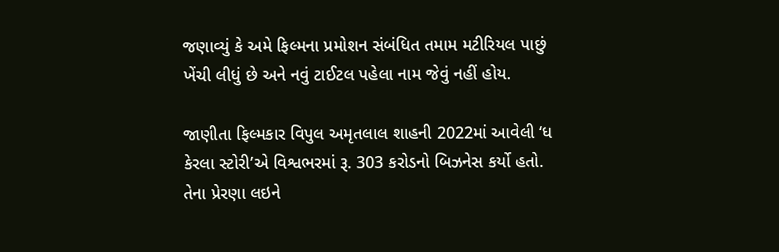જણાવ્યું કે અમે ફિલ્મના પ્રમોશન સંબંધિત તમામ મટીરિયલ પાછું ખેંચી લીધું છે અને નવું ટાઈટલ પહેલા નામ જેવું નહીં હોય.

જાણીતા ફિલ્મકાર વિપુલ અમૃતલાલ શાહની 2022માં આવેલી ‘ધ કેરલા સ્ટોરી’એ વિશ્વભરમાં રૂ. 303 કરોડનો બિઝનેસ કર્યો હતો. તેના પ્રેરણા લઇને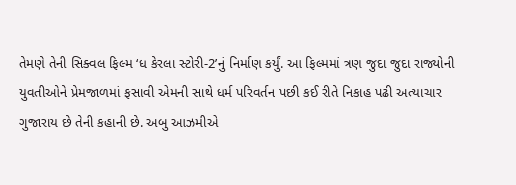તેમણે તેની સિક્વલ ફિલ્મ ‘ધ કેરલા સ્ટોરી-2’નું નિર્માણ કર્યું. આ ફિલ્મમાં ત્રણ જુદા જુદા રાજ્યોની યુવતીઓને પ્રેમજાળમાં ફસાવી એમની સાથે ધર્મ પરિવર્તન પછી કઈ રીતે નિકાહ પઢી અત્યાચાર ગુજારાય છે તેની કહાની છે. અબુ આઝમીએ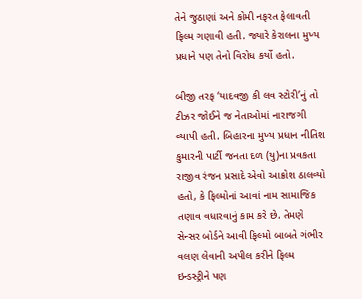તેને જુઠાણાં અને કોમી નફરત ફેલાવતી ફિલ્મ ગણાવી હતી. જ્યારે કેરાલના મુખ્ય પ્રધાને પણ તેનો વિરોધ કર્યો હતો.

બીજી તરફ ‘યાદવજી કી લવ સ્ટોરી’નું તો ટીઝર જોઈને જ નેતાઓમાં નારાજગી વ્યાપી હતી. બિહારના મુખ્ય પ્રધાન નીતિશ કુમારની પાર્ટી જનતા દળ (યુ)ના પ્રવકતા રાજીવ રંજન પ્રસાદે એવો આક્રોશ ઠાલવ્યો હતો, કે ફિલ્મોનાં આવાં નામ સામાજિક તણાવ વધારવાનું કામ કરે છે. તેમણે સેન્સર બોર્ડને આવી ફિલ્મો બાબતે ગંભીર વલણ લેવાની અપીલ કરીને ફિલ્મ ઇન્ડસ્ટ્રીને પણ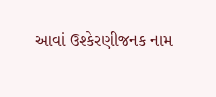આવાં ઉશ્કેરણીજનક નામ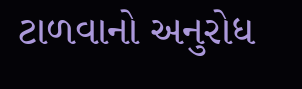ટાળવાનો અનુરોધ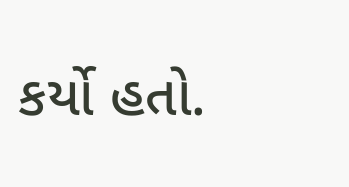કર્યો હતો.